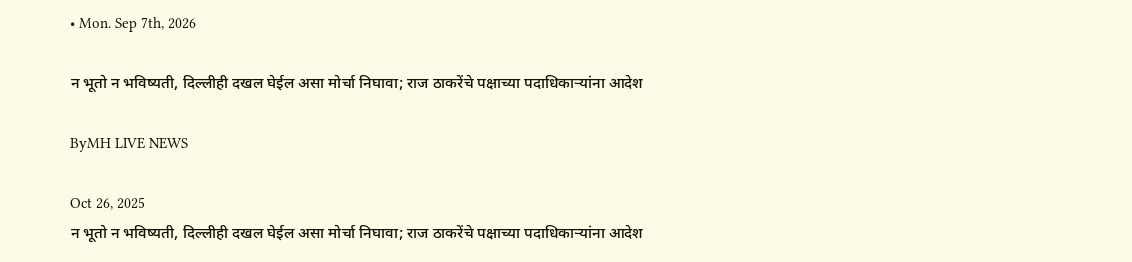• Mon. Sep 7th, 2026

न भूतो न भविष्यती, दिल्लीही दखल घेईल असा मोर्चा निघावा; राज ठाकरेंचे पक्षाच्या पदाधिकाऱ्यांना आदेश

ByMH LIVE NEWS

Oct 26, 2025
न भूतो न भविष्यती, दिल्लीही दखल घेईल असा मोर्चा निघावा; राज ठाकरेंचे पक्षाच्या पदाधिकाऱ्यांना आदेश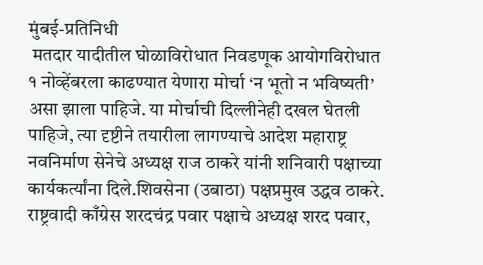मुंबई-प्रतिनिधी
 मतदार यादीतील घोळाविरोधात निवडणूक आयोगविरोधात १ नोव्हेंबरला काढण्यात येणारा मोर्चा ‘न भूतो न भविष्यती’ असा झाला पाहिजे. या मोर्चाची दिल्लीनेही दखल घेतली पाहिजे, त्या दृष्टीने तयारीला लागण्याचे आदेश महाराष्ट्र नवनिर्माण सेनेचे अध्यक्ष राज ठाकरे यांनी शनिवारी पक्षाच्या कार्यकर्त्यांना दिले.शिवसेना (उबाठा) पक्षप्रमुख उद्धव ठाकरे. राष्ट्रवादी काँग्रेस शरदचंद्र पवार पक्षाचे अध्यक्ष शरद पवार,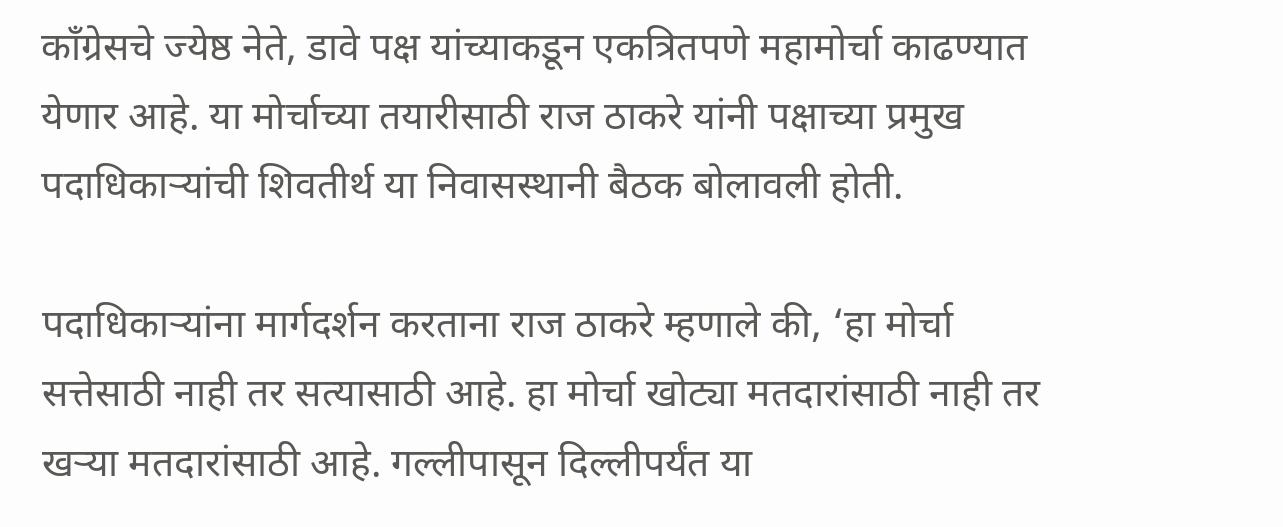काँग्रेसचे ज्येष्ठ नेते, डावे पक्ष यांच्याकडून एकत्रितपणे महामोर्चा काढण्यात येणार आहे. या मोर्चाच्या तयारीसाठी राज ठाकरे यांनी पक्षाच्या प्रमुख पदाधिकाऱ्यांची शिवतीर्थ या निवासस्थानी बैठक बोलावली होती.

पदाधिकाऱ्यांना मार्गदर्शन करताना राज ठाकरे म्हणाले की, ‘हा मोर्चा सत्तेसाठी नाही तर सत्यासाठी आहे. हा मोर्चा खोट्या मतदारांसाठी नाही तर खऱ्या मतदारांसाठी आहे. गल्लीपासून दिल्लीपर्यंत या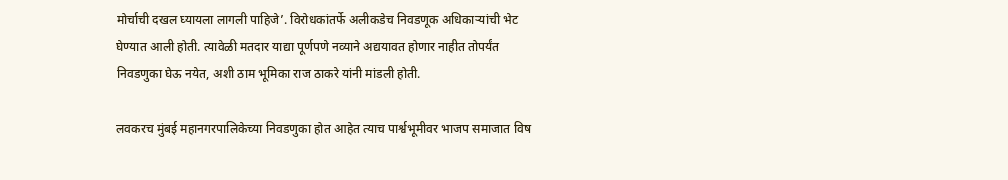मोर्चाची दखल घ्यायला लागली पाहिजे’. विरोधकांतर्फे अलीकडेच निवडणूक अधिकाऱ्यांची भेट घेण्यात आली होती. त्यावेळी मतदार याद्या पूर्णपणे नव्याने अद्ययावत होणार नाहीत तोपर्यंत निवडणुका घेऊ नयेत, अशी ठाम भूमिका राज ठाकरे यांनी मांडली होती.

लवकरच मुंबई महानगरपालिकेच्या निवडणुका होत आहेत त्याच पार्श्वभूमीवर भाजप समाजात विष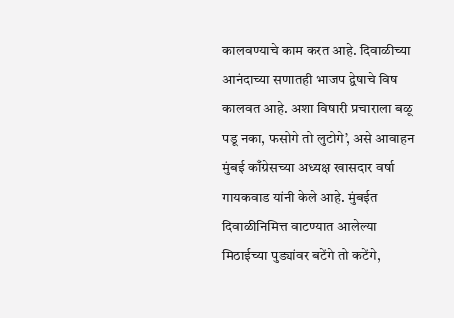कालवण्याचे काम करत आहे. दिवाळीच्या आनंदाच्या सणातही भाजप द्वेषाचे विष कालवत आहे. अशा विषारी प्रचाराला बळू पडू नका, फसोगे तो लुटोगे’, असे आवाहन मुंबई काँग्रेसच्या अध्यक्ष खासदार वर्षा गायकवाड यांनी केले आहे. मुंबईत दिवाळीनिमित्त वाटण्यात आलेल्या मिठाईच्या पुड्यांवर बटेंगे तो कटेंगे,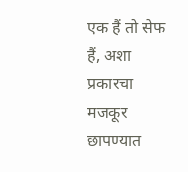एक हैं तो सेफ हैं, अशा प्रकारचा मजकूर छापण्यात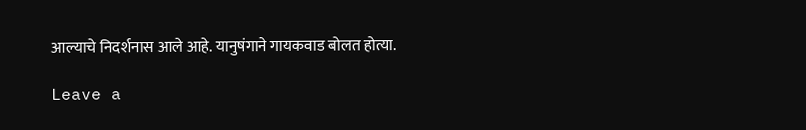आल्याचे निदर्शनास आले आहे. यानुषंगाने गायकवाड बोलत होत्या.

Leave a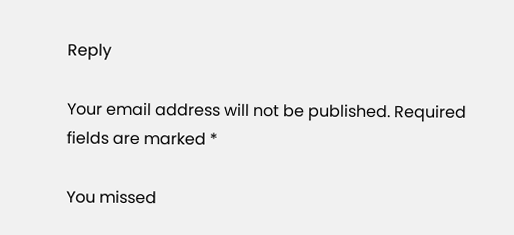Reply

Your email address will not be published. Required fields are marked *

You missed